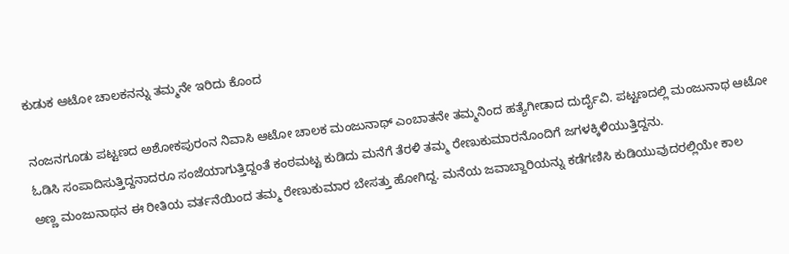ಕುಡುಕ ಆಟೋ ಚಾಲಕನನ್ನು ತಮ್ಮನೇ ಇರಿದು ಕೊಂದ

ನಂಜನಗೂಡು ಪಟ್ಟಣದ ಅಶೋಕಪುರಂನ ನಿವಾಸಿ ಆಟೋ ಚಾಲಕ ಮಂಜುನಾಥ್ ಎಂಬಾತನೇ ತಮ್ಮನಿಂದ ಹತ್ಯೆಗೀಡಾದ ದುರ್ದೈವಿ. ಪಟ್ಟಣದಲ್ಲಿ ಮಂಜುನಾಥ ಆಟೋ ಓಡಿಸಿ ಸಂಪಾದಿಸುತ್ತಿದ್ದನಾದರೂ ಸಂಜೆಯಾಗುತ್ತಿದ್ದಂತೆ ಕಂಠಮಟ್ಟ ಕುಡಿದು ಮನೆಗೆ ತೆರಳಿ ತಮ್ಮ ರೇಣುಕುಮಾರನೊಂದಿಗೆ ಜಗಳಕ್ಕಿಳಿಯುತ್ತಿದ್ದನು.
ಅಣ್ಣ ಮಂಜುನಾಥನ ಈ ರೀತಿಯ ವರ್ತನೆಯಿಂದ ತಮ್ಮ ರೇಣುಕುಮಾರ ಬೇಸತ್ತು ಹೋಗಿದ್ದ. ಮನೆಯ ಜವಾಬ್ದಾರಿಯನ್ನು ಕಡೆಗಣಿಸಿ ಕುಡಿಯುವುದರಲ್ಲಿಯೇ ಕಾಲ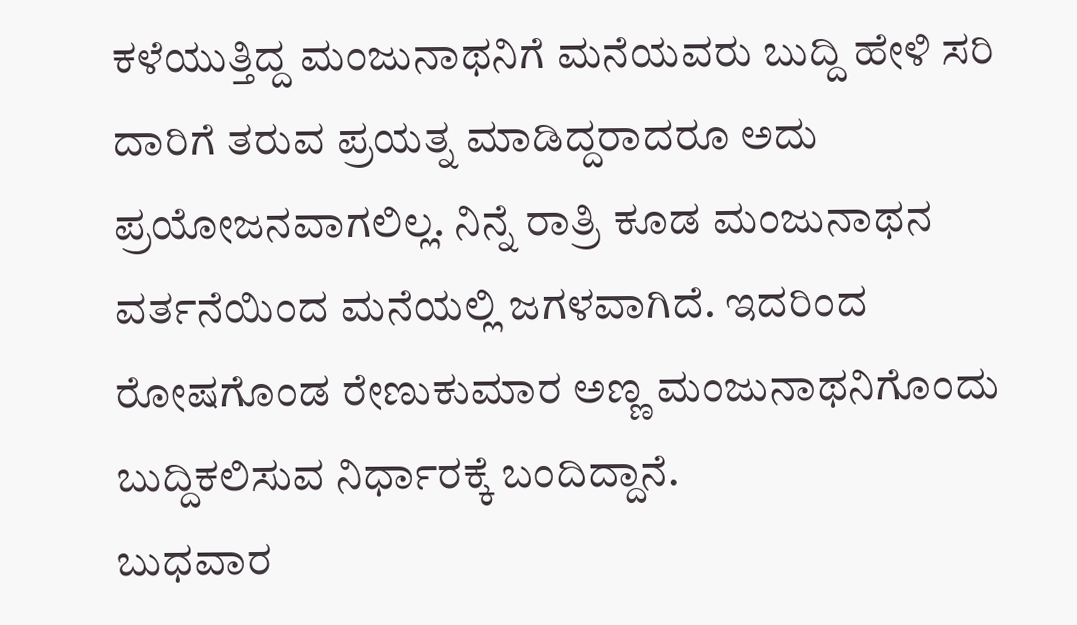ಕಳೆಯುತ್ತಿದ್ದ ಮಂಜುನಾಥನಿಗೆ ಮನೆಯವರು ಬುದ್ದಿ ಹೇಳಿ ಸರಿ ದಾರಿಗೆ ತರುವ ಪ್ರಯತ್ನ ಮಾಡಿದ್ದರಾದರೂ ಅದು ಪ್ರಯೋಜನವಾಗಲಿಲ್ಲ. ನಿನ್ನೆ ರಾತ್ರಿ ಕೂಡ ಮಂಜುನಾಥನ ವರ್ತನೆಯಿಂದ ಮನೆಯಲ್ಲಿ ಜಗಳವಾಗಿದೆ. ಇದರಿಂದ ರೋಷಗೊಂಡ ರೇಣುಕುಮಾರ ಅಣ್ಣ ಮಂಜುನಾಥನಿಗೊಂದು ಬುದ್ದಿಕಲಿಸುವ ನಿರ್ಧಾರಕ್ಕೆ ಬಂದಿದ್ದಾನೆ.
ಬುಧವಾರ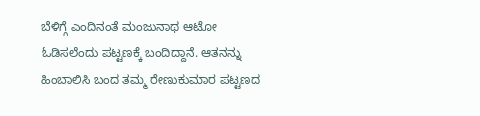ಬೆಳಿಗ್ಗೆ ಎಂದಿನಂತೆ ಮಂಜುನಾಥ ಆಟೋ ಓಡಿಸಲೆಂದು ಪಟ್ಟಣಕ್ಕೆ ಬಂದಿದ್ದಾನೆ. ಆತನನ್ನು ಹಿಂಬಾಲಿಸಿ ಬಂದ ತಮ್ಮ ರೇಣುಕುಮಾರ ಪಟ್ಟಣದ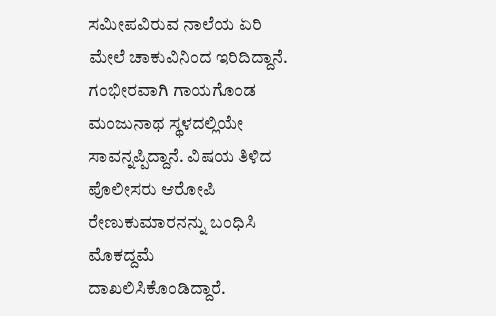ಸಮೀಪವಿರುವ ನಾಲೆಯ ಏರಿ ಮೇಲೆ ಚಾಕುವಿನಿಂದ ಇರಿದಿದ್ದಾನೆ. ಗಂಭೀರವಾಗಿ ಗಾಯಗೊಂಡ ಮಂಜುನಾಥ ಸ್ಥಳದಲ್ಲಿಯೇ ಸಾವನ್ನಪ್ಪಿದ್ದಾನೆ. ವಿಷಯ ತಿಳಿದ ಪೊಲೀಸರು ಆರೋಪಿ ರೇಣುಕುಮಾರನನ್ನು ಬಂಧಿಸಿ ಮೊಕದ್ದಮೆ ದಾಖಲಿಸಿಕೊಂಡಿದ್ದಾರೆ.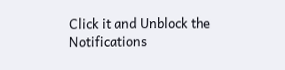Click it and Unblock the Notifications